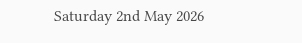Saturday 2nd May 2026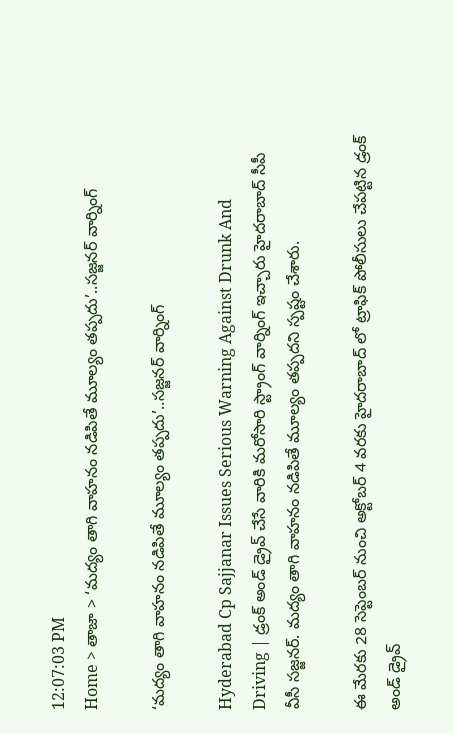12:07:03 PM
Home > తాజా > ‘మద్యం తాగి వాహనం నడిపితే మూల్యం తప్పదు’..సజ్జనర్ వార్నింగ్

‘మద్యం తాగి వాహనం నడిపితే మూల్యం తప్పదు’..సజ్జనర్ వార్నింగ్

Hyderabad Cp Sajjanar Issues Serious Warning Against Drunk And Driving | డ్రంక్ అండ్ డ్రైవ్ చేసే వారికి మరోసారి స్ట్రాంగ్ వార్నింగ్ ఇచ్చారు హైదరాబాద్ సీపీ వీసీ సజ్జనర్. మద్యం తాగి వాహనం నడిపితే మూల్యం తప్పదని స్పష్టం చేశారు.

ఈ మేరకు 28 సెప్టెంబర్ నుంచి అక్టోబర్ 4 వరకు హైదరాబాద్ లో ట్రాఫిక్ పోలీసులు చేపట్టిన డ్రంక్ అండ్ డ్రైవ్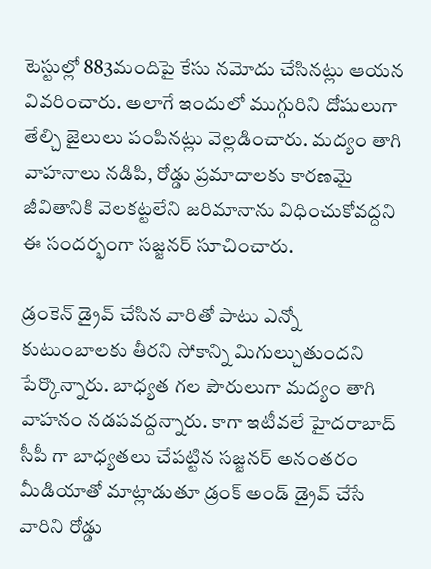టెస్టుల్లో 883మందిపై కేసు నమోదు చేసినట్లు ఆయన వివరించారు. అలాగే ఇందులో ముగ్గురిని దోషులుగా తేల్చి జైలులు పంపినట్లు వెల్లడించారు. మద్యం తాగి వాహనాలు నడిపి, రోడ్డు ప్రమాదాలకు కారణమై జీవితానికి వెలకట్టలేని జరిమానాను విధించుకోవద్దని ఈ సందర్భంగా సజ్జనర్ సూచించారు.

డ్రంకెన్ డ్రైవ్ చేసిన వారితో పాటు ఎన్నో కుటుంబాలకు తీరని సోకాన్ని మిగుల్చుతుందని పేర్కొన్నారు. బాధ్యత గల పౌరులుగా మద్యం తాగి వాహనం నడపవద్దన్నారు. కాగా ఇటీవలే హైదరాబాద్ సీపీ గా బాధ్యతలు చేపట్టిన సజ్జనర్ అనంతరం మీడియాతో మాట్లాడుతూ డ్రంక్ అండ్ డ్రైవ్ చేసే వారిని రోడ్డు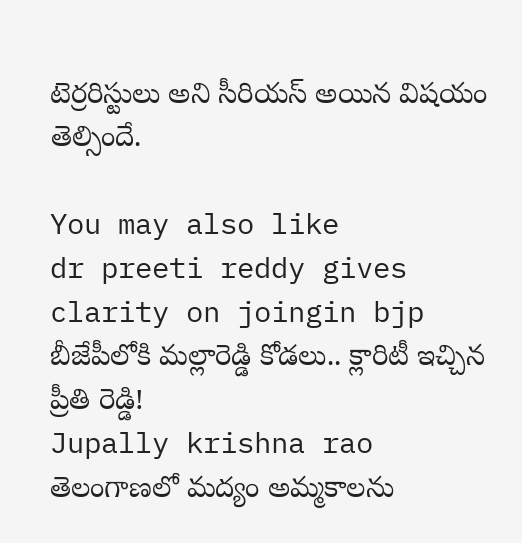టెర్రరిస్టులు అని సీరియస్ అయిన విషయం తెల్సిందే.

You may also like
dr preeti reddy gives clarity on joingin bjp
బీజేపీలోకి మల్లారెడ్డి కోడలు.. క్లారిటీ ఇచ్చిన ప్రీతి రెడ్డి!
Jupally krishna rao
తెలంగాణలో మ‌ద్యం అమ్మ‌కాల‌ను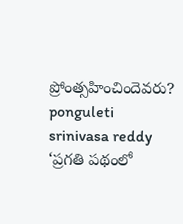ప్రోంత్స‌హించిందెవ‌రు?
ponguleti srinivasa reddy
‘ప్రగతి పథంలో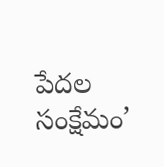పేదల సంక్షేమం’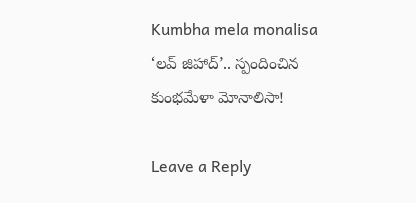Kumbha mela monalisa
‘లవ్ జిహాద్’.. స్పందించిన కుంభమేళా మోనాలిసా!

Leave a Reply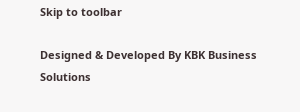Skip to toolbar

Designed & Developed By KBK Business Solutions